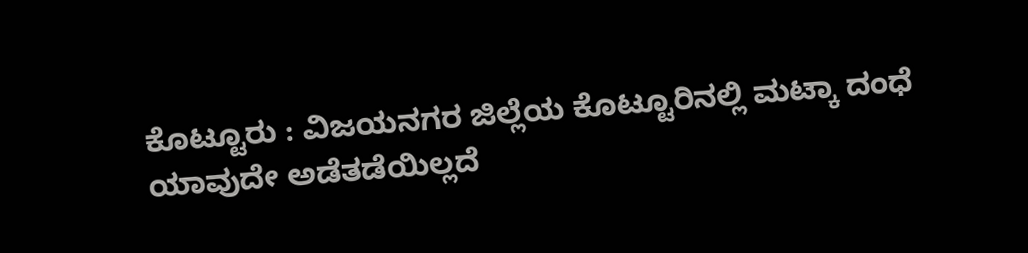ಕೊಟ್ಟೂರು : ವಿಜಯನಗರ ಜಿಲ್ಲೆಯ ಕೊಟ್ಟೂರಿನಲ್ಲಿ ಮಟ್ಕಾ ದಂಧೆ ಯಾವುದೇ ಅಡೆತಡೆಯಿಲ್ಲದೆ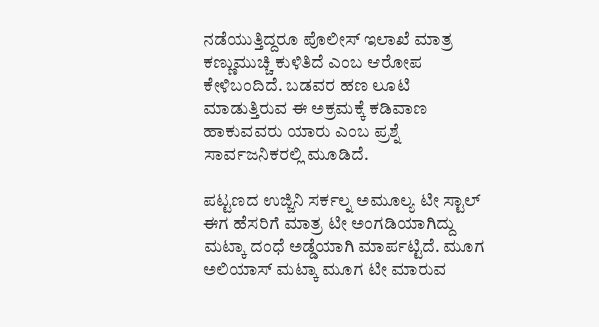ನಡೆಯುತ್ತಿದ್ದರೂ ಪೊಲೀಸ್ ಇಲಾಖೆ ಮಾತ್ರ ಕಣ್ಣುಮುಚ್ಚಿ ಕುಳಿತಿದೆ ಎಂಬ ಆರೋಪ ಕೇಳಿಬಂದಿದೆ. ಬಡವರ ಹಣ ಲೂಟಿ ಮಾಡುತ್ತಿರುವ ಈ ಅಕ್ರಮಕ್ಕೆ ಕಡಿವಾಣ ಹಾಕುವವರು ಯಾರು ಎಂಬ ಪ್ರಶ್ನೆ ಸಾರ್ವಜನಿಕರಲ್ಲಿ ಮೂಡಿದೆ.

ಪಟ್ಟಣದ ಉಜ್ಜಿನಿ ಸರ್ಕಲ್ನ ಅಮೂಲ್ಯ ಟೀ ಸ್ಟಾಲ್ ಈಗ ಹೆಸರಿಗೆ ಮಾತ್ರ ಟೀ ಅಂಗಡಿಯಾಗಿದ್ದು ಮಟ್ಕಾ ದಂಧೆ ಅಡ್ಡೆಯಾಗಿ ಮಾರ್ಪಟ್ಟಿದೆ. ಮೂಗ ಅಲಿಯಾಸ್ ಮಟ್ಕಾ ಮೂಗ ಟೀ ಮಾರುವ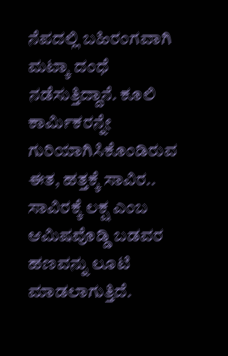ನೆಪದಲ್ಲಿ ಬಹಿರಂಗವಾಗಿ ಮಟ್ಕಾ ದಂಧೆ ನಡೆಸುತ್ತಿದ್ದಾನೆ. ಕೂಲಿ ಕಾರ್ಮಿಕರನ್ನೇ ಗುರಿಯಾಗಿಸಿಕೊಂಡಿರುವ ಈತ, ಹತ್ತಕ್ಕೆ ಸಾವಿರ.. ಸಾವಿರಕ್ಕೆ ಲಕ್ಷ ಎಂಬ ಆಮಿಷವೊಡ್ಡಿ ಬಡವರ ಹಣವನ್ನು ಲೂಟಿ ಮಾಡಲಾಗುತ್ತಿದೆ.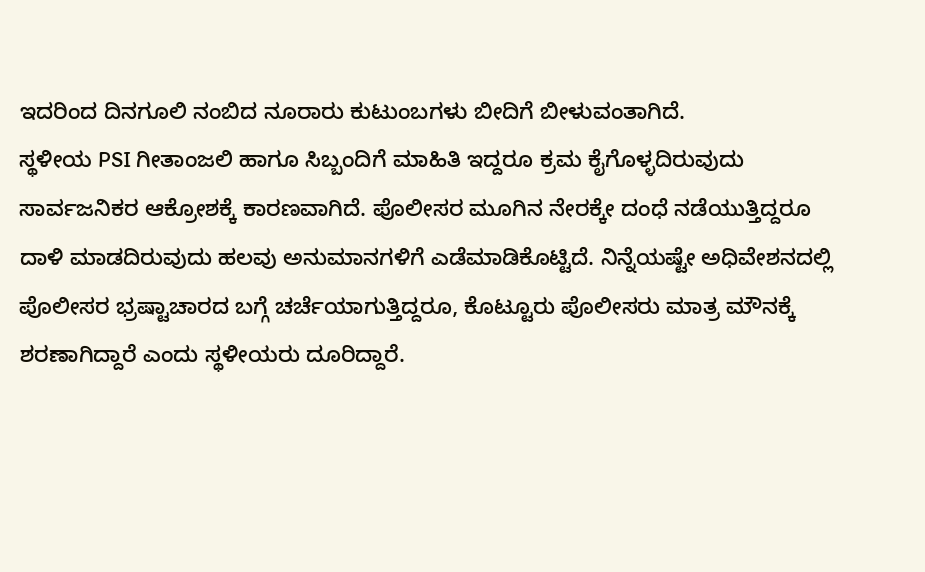ಇದರಿಂದ ದಿನಗೂಲಿ ನಂಬಿದ ನೂರಾರು ಕುಟುಂಬಗಳು ಬೀದಿಗೆ ಬೀಳುವಂತಾಗಿದೆ.
ಸ್ಥಳೀಯ PSI ಗೀತಾಂಜಲಿ ಹಾಗೂ ಸಿಬ್ಬಂದಿಗೆ ಮಾಹಿತಿ ಇದ್ದರೂ ಕ್ರಮ ಕೈಗೊಳ್ಳದಿರುವುದು ಸಾರ್ವಜನಿಕರ ಆಕ್ರೋಶಕ್ಕೆ ಕಾರಣವಾಗಿದೆ. ಪೊಲೀಸರ ಮೂಗಿನ ನೇರಕ್ಕೇ ದಂಧೆ ನಡೆಯುತ್ತಿದ್ದರೂ ದಾಳಿ ಮಾಡದಿರುವುದು ಹಲವು ಅನುಮಾನಗಳಿಗೆ ಎಡೆಮಾಡಿಕೊಟ್ಟಿದೆ. ನಿನ್ನೆಯಷ್ಟೇ ಅಧಿವೇಶನದಲ್ಲಿ ಪೊಲೀಸರ ಭ್ರಷ್ಟಾಚಾರದ ಬಗ್ಗೆ ಚರ್ಚೆಯಾಗುತ್ತಿದ್ದರೂ, ಕೊಟ್ಟೂರು ಪೊಲೀಸರು ಮಾತ್ರ ಮೌನಕ್ಕೆ ಶರಣಾಗಿದ್ದಾರೆ ಎಂದು ಸ್ಥಳೀಯರು ದೂರಿದ್ದಾರೆ.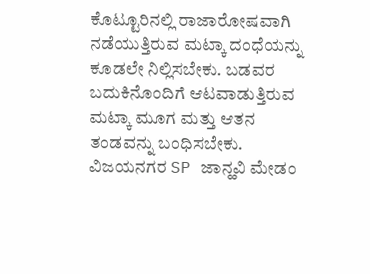ಕೊಟ್ಟೂರಿನಲ್ಲಿ ರಾಜಾರೋಷವಾಗಿ ನಡೆಯುತ್ತಿರುವ ಮಟ್ಕಾ ದಂಧೆಯನ್ನು ಕೂಡಲೇ ನಿಲ್ಲಿಸಬೇಕು. ಬಡವರ ಬದುಕಿನೊಂದಿಗೆ ಆಟವಾಡುತ್ತಿರುವ ಮಟ್ಕಾ ಮೂಗ ಮತ್ತು ಆತನ ತಂಡವನ್ನು ಬಂಧಿಸಬೇಕು. ವಿಜಯನಗರ SP ಜಾನ್ಹವಿ ಮೇಡಂ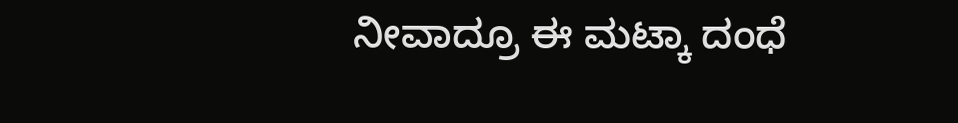ನೀವಾದ್ರೂ ಈ ಮಟ್ಕಾ ದಂಧೆ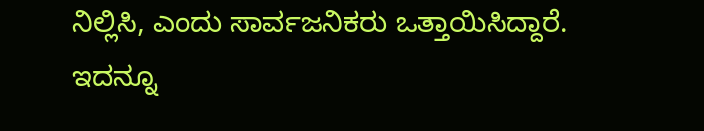ನಿಲ್ಲಿಸಿ, ಎಂದು ಸಾರ್ವಜನಿಕರು ಒತ್ತಾಯಿಸಿದ್ದಾರೆ.
ಇದನ್ನೂ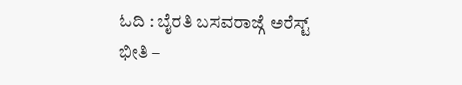ಓದಿ : ಬೈರತಿ ಬಸವರಾಜ್ಗೆ ಅರೆಸ್ಟ್ ಭೀತಿ –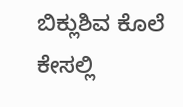ಬಿಕ್ಲುಶಿವ ಕೊಲೆ ಕೇಸಲ್ಲಿ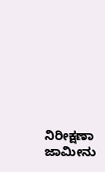ನಿರೀಕ್ಷಣಾ ಜಾಮೀನು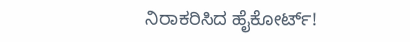ನಿರಾಕರಿಸಿದ ಹೈಕೋರ್ಟ್!